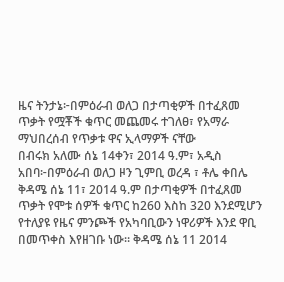ዜና ትንታኔ፦በምዕራብ ወለጋ በታጣቂዎች በተፈጸመ ጥቃት የሟቾች ቁጥር መጨመሩ ተገለፀ፣ የአማራ ማህበረሰብ የጥቃቱ ዋና ኢላማዎች ናቸው
በብሩክ አለሙ ሰኔ 14ቀን፣ 2014 ዓ.ም፣ አዲስ አበባ፦በምዕራብ ወለጋ ዞን ጊምቢ ወረዳ ፣ ቶሌ ቀበሌ ቅዳሜ ሰኔ 11፣ 2014 ዓ.ም በታጣቂዎች በተፈጸመ ጥቃት የሞቱ ሰዎች ቁጥር ከ260 እስከ 320 እንደሚሆን የተለያዩ የዜና ምንጮች የአካባቢውን ነዋሪዎች እንደ ዋቢ በመጥቀስ እየዘገቡ ነው። ቅዳሜ ሰኔ 11 2014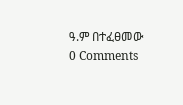ዓ.ም በተፈፀመው
0 Comments